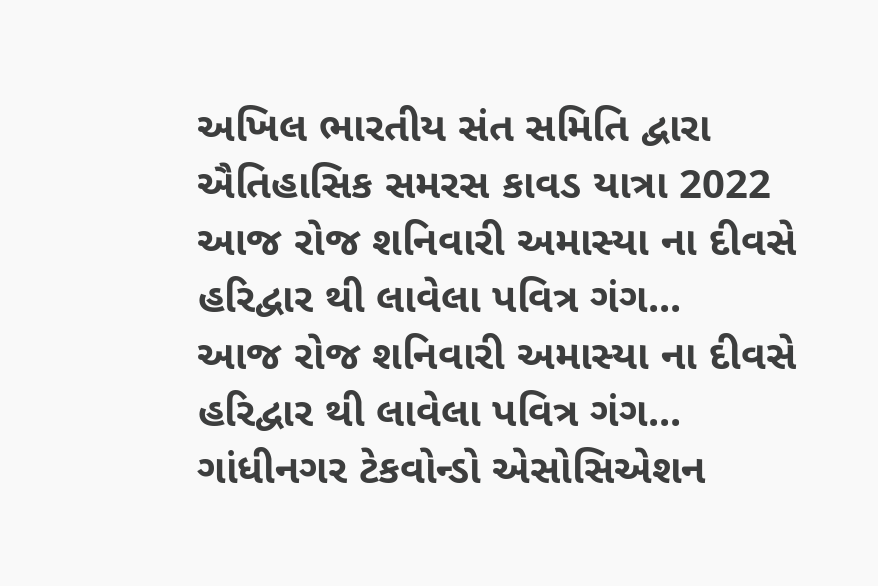અખિલ ભારતીય સંત સમિતિ દ્વારા ઐતિહાસિક સમરસ કાવડ યાત્રા 2022
આજ રોજ શનિવારી અમાસ્યા ના દીવસે હરિદ્વાર થી લાવેલા પવિત્ર ગંગ...
આજ રોજ શનિવારી અમાસ્યા ના દીવસે હરિદ્વાર થી લાવેલા પવિત્ર ગંગ...
ગાંધીનગર ટેકવોન્ડો એસોસિએશન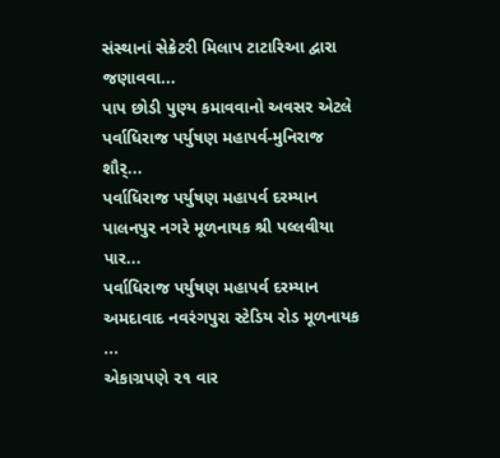સંસ્થાનાં સેક્રેટરી મિલાપ ટાટારિઆ દ્વારા જણાવવા...
પાપ છોડી પુણ્ય કમાવવાનો અવસર એટલે પર્વાધિરાજ પર્યુષણ મહાપર્વ-મુનિરાજ શૌર્...
પર્વાધિરાજ પર્યુષણ મહાપર્વ દરમ્યાન પાલનપુર નગરે મૂળનાયક શ્રી પલ્લવીયા પાર...
પર્વાધિરાજ પર્યુષણ મહાપર્વ દરમ્યાન અમદાવાદ નવરંગપુરા સ્ટેડિય રોડ મૂળનાયક ...
એકાગ્રપણે ૨૧ વાર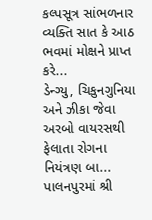કલ્પસૂત્ર સાંભળનાર વ્યક્તિ સાત કે આઠ ભવમાં મોક્ષને પ્રાપ્ત કરે...
ડેન્ગ્યુ, ચિકુનગુનિયા અને ઝીકા જેવા અરબો વાયરસથી ફેલાતા રોગના નિયંત્રણ બા...
પાલનપુરમાં શ્રી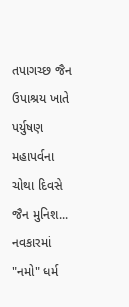તપાગચ્છ જૈન ઉપાશ્રય ખાતે પર્યુષણ મહાપર્વના ચોથા દિવસે જૈન મુનિશ...
નવકારમાં "નમો" ધર્મ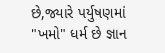છે,જ્યારે પર્યુષણમાં "ખમો" ધર્મ છે જ્ઞાન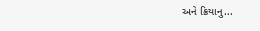અને ક્રિયાનુ...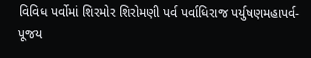વિવિધ પર્વોમાં શિરમોર શિરોમણી પર્વ પર્વાધિરાજ પર્યુષણમહાપર્વ-પૂજય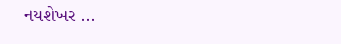નયશેખર ...